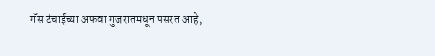गॅस टंचाईच्या अफवा गुजरातमधून पसरत आहे,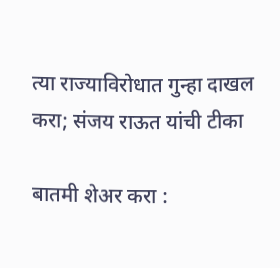त्या राज्याविरोधात गुन्हा दाखल करा; संजय राऊत यांची टीका

बातमी शेअर करा :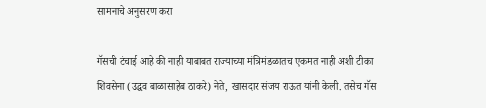सामनाचे अनुसरण करा

गॅसची टंचाई आहे की नाही याबाबत राज्याच्या मंत्रिमंडळातच एकमत नाही अशी टीका शिवसेना (उद्धव बाळासाहेब ठाकरे) नेते, खासदार संजय राऊत यांनी केली. तसेच गॅस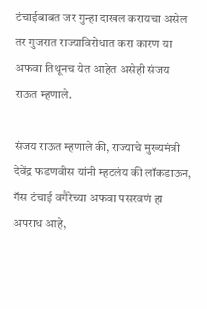टंचाईबाबत जर गुन्हा दाखल करायचा असेल तर गुजरात राज्याविरोधात करा कारण या अफवा तिथूनच येत आहेत असेही संजय राऊत म्हणाले.

संजय राऊत म्हणाले की, राज्याचे मुख्यमंत्री देवेंद्र फडणवीस यांनी म्हटलंय की लॉकडाऊन, गॅस टंचाई वगैरेच्या अफवा पसरवणं हा अपराध आहे,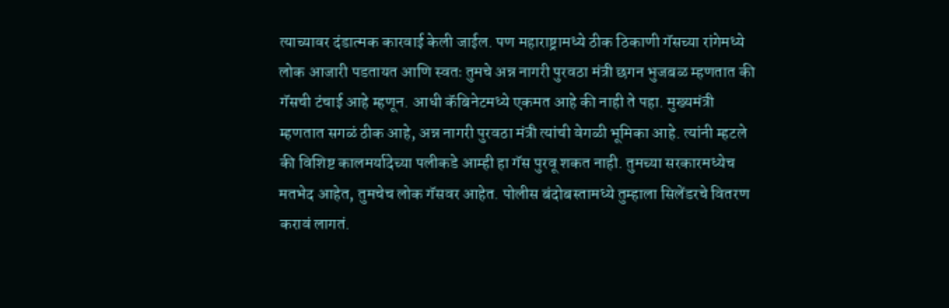त्याच्यावर दंडात्मक कारवाई केली जाईल. पण महाराष्ट्रामध्ये ठीक ठिकाणी गॅसच्या रांगेमध्ये लोक आजारी पडतायत आणि स्वतः तुमचे अन्न नागरी पुरवठा मंत्री छगन भुजबळ म्हणतात की गॅसची टंचाई आहे म्हणून. आधी कॅबिनेटमध्ये एकमत आहे की नाही ते पहा. मुख्यमंत्री म्हणतात सगळं ठीक आहे, अन्न नागरी पुरवठा मंत्री त्यांची वेगळी भूमिका आहे. त्यांनी म्हटले की विशिष्ट कालमर्यादेच्या पलीकडे आम्ही हा गॅस पुरवू शकत नाही. तुमच्या सरकारमध्येच मतभेद आहेत, तुमचेच लोक गॅसवर आहेत. पोलीस बंदोबस्तामध्ये तुम्हाला सिलेंडरचे वितरण करावं लागतं.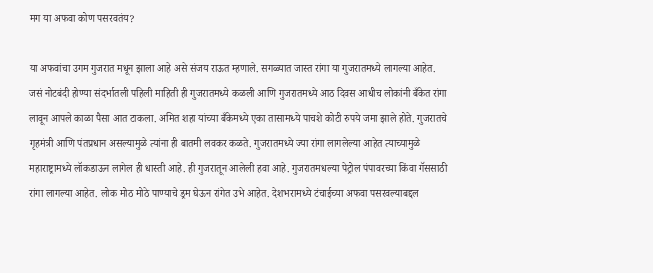मग या अफवा कोण पसरवतंय?

या अफवांचा उगम गुजरात मधून झाला आहे असे संजय राऊत म्हणाले. सगळ्यात जास्त रांगा या गुजरातमध्ये लागल्या आहेत. जसं नोटबंदी होण्या संदर्भातली पहिली माहिती ही गुजरातमध्ये कळली आणि गुजरातमध्ये आठ दिवस आधीच लोकांनी बँकेत रांगा लावून आपले काळा पैसा आत टाकला. अमित शहा यांच्या बँकेमध्ये एका तासामध्ये पाचशे कोटी रुपये जमा झाले होते. गुजरातचे गृहमंत्री आणि पंतप्रधान असल्यामुळे त्यांना ही बातमी लवकर कळते. गुजरातमध्ये ज्या रांगा लागलेल्या आहेत त्याच्यामुळे महाराष्ट्रामध्ये लॉकडाऊन लागेल ही धास्ती आहे. ही गुजरातून आलेली हवा आहे. गुजरातमधल्या पेट्रोल पंपावरच्या किंवा गॅससाठी रांगा लागल्या आहेत. लोक मोठ मोठे पाण्याचे ड्रम घेऊन रांगेत उभे आहेत. देशभरामध्ये टंचाईच्या अफवा पसरवल्याबद्दल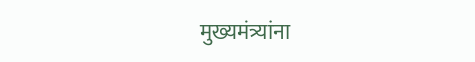मुख्यमंत्र्यांना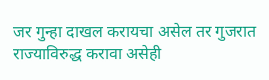जर गुन्हा दाखल करायचा असेल तर गुजरात राज्याविरुद्ध करावा असेही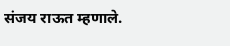संजय राऊत म्हणाले.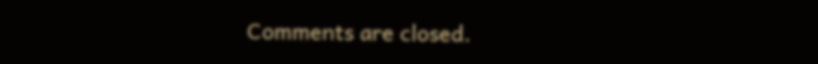Comments are closed.